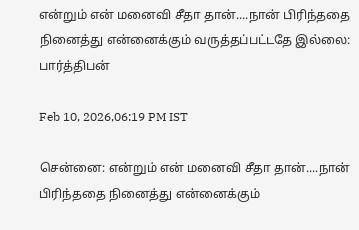என்றும் என் மனைவி சீதா தான்....நான் பிரிந்ததை நினைத்து என்னைக்கும் வருத்தப்பட்டதே இல்லை: பார்த்திபன்

Feb 10, 2026,06:19 PM IST

சென்னை: என்றும் என் மனைவி சீதா தான்....நான் பிரிந்ததை நினைத்து என்னைக்கும்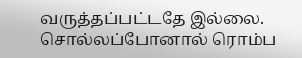வருத்தப்பட்டதே இல்லை. சொல்லப்போனால் ரொம்ப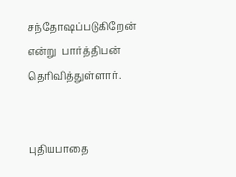சந்தோஷப்படுகிறேன் என்று  பார்த்திபன் தெரிவித்துள்ளார்.


புதியபாதை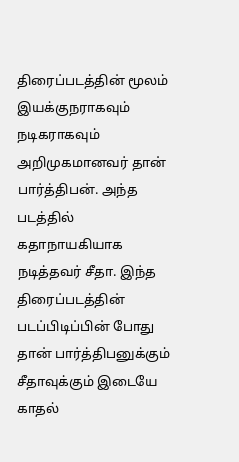திரைப்படத்தின் மூலம் இயக்குநராகவும் நடிகராகவும் அறிமுகமானவர் தான் பார்த்திபன். அந்த படத்தில் கதாநாயகியாக நடித்தவர் சீதா. இந்த திரைப்படத்தின் படப்பிடிப்பின் போது தான் பார்த்திபனுக்கும் சீதாவுக்கும் இடையே காதல்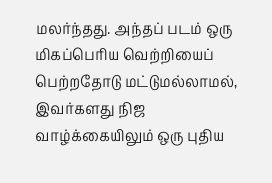மலர்ந்தது. அந்தப் படம் ஒரு மிகப்பெரிய வெற்றியைப் பெற்றதோடு மட்டுமல்லாமல், இவர்களது நிஜ வாழ்க்கையிலும் ஒரு புதிய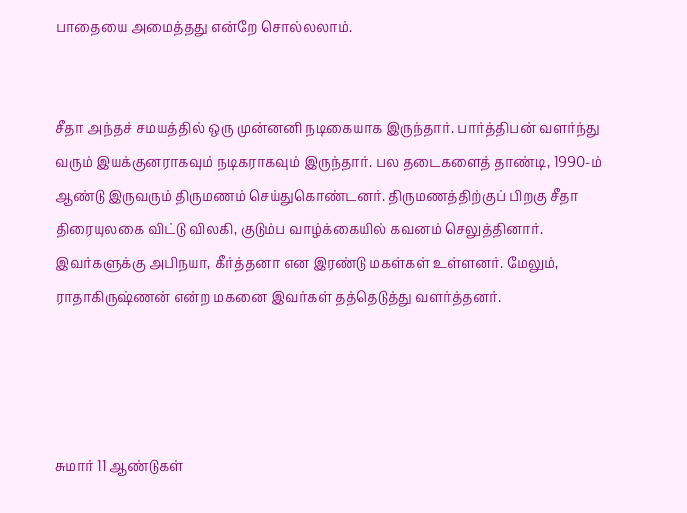பாதையை அமைத்தது என்றே சொல்லலாம்.


சீதா அந்தச் சமயத்தில் ஒரு முன்னனி நடிகையாக இருந்தார். பார்த்திபன் வளர்ந்து வரும் இயக்குனராகவும் நடிகராகவும் இருந்தார். பல தடைகளைத் தாண்டி, 1990-ம் ஆண்டு இருவரும் திருமணம் செய்துகொண்டனர். திருமணத்திற்குப் பிறகு சீதா திரையுலகை விட்டு விலகி, குடும்ப வாழ்க்கையில் கவனம் செலுத்தினார். இவர்களுக்கு அபிநயா, கீர்த்தனா என இரண்டு மகள்கள் உள்ளனர். மேலும், ராதாகிருஷ்ணன் என்ற மகனை இவர்கள் தத்தெடுத்து வளர்த்தனர்.




சுமார் 11 ஆண்டுகள்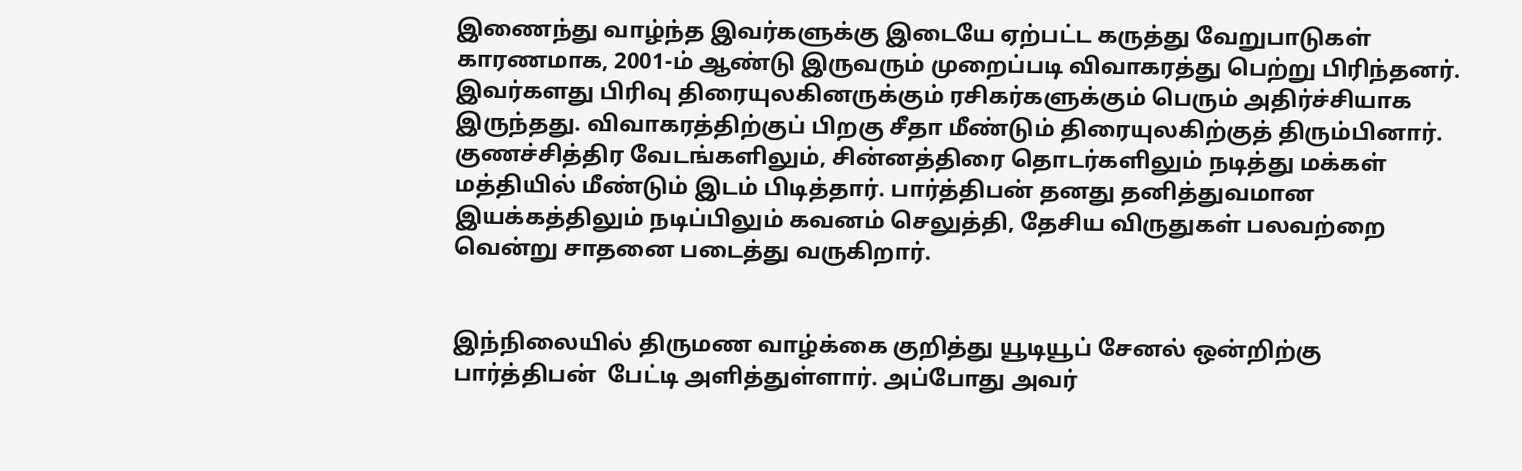இணைந்து வாழ்ந்த இவர்களுக்கு இடையே ஏற்பட்ட கருத்து வேறுபாடுகள் காரணமாக, 2001-ம் ஆண்டு இருவரும் முறைப்படி விவாகரத்து பெற்று பிரிந்தனர். இவர்களது பிரிவு திரையுலகினருக்கும் ரசிகர்களுக்கும் பெரும் அதிர்ச்சியாக இருந்தது. விவாகரத்திற்குப் பிறகு சீதா மீண்டும் திரையுலகிற்குத் திரும்பினார். குணச்சித்திர வேடங்களிலும், சின்னத்திரை தொடர்களிலும் நடித்து மக்கள் மத்தியில் மீண்டும் இடம் பிடித்தார். பார்த்திபன் தனது தனித்துவமான இயக்கத்திலும் நடிப்பிலும் கவனம் செலுத்தி, தேசிய விருதுகள் பலவற்றை வென்று சாதனை படைத்து வருகிறார்.


இந்நிலையில் திருமண வாழ்க்கை குறித்து யூடியூப் சேனல் ஒன்றிற்கு பார்த்திபன்  பேட்டி அளித்துள்ளார். அப்போது அவர்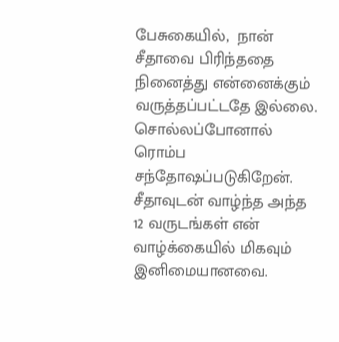பேசுகையில்,  நான் சீதாவை பிரிந்ததை நினைத்து என்னைக்கும் வருத்தப்பட்டதே இல்லை. சொல்லப்போனால் ரொம்ப சந்தோஷப்படுகிறேன். சீதாவுடன் வாழ்ந்த அந்த 12 வருடங்கள் என் வாழ்க்கையில் மிகவும் இனிமையானவை.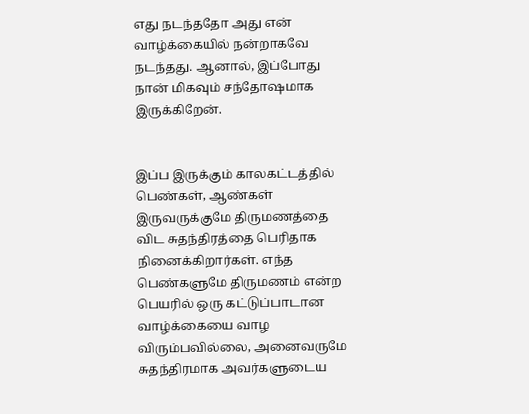எது நடந்ததோ அது என் வாழ்க்கையில் நன்றாகவே நடந்தது. ஆனால், இப்போது நான் மிகவும் சந்தோஷமாக இருக்கிறேன்.


இப்ப இருக்கும் காலகட்டத்தில் பெண்கள், ஆண்கள் இருவருக்குமே திருமணத்தை விட சுதந்திரத்தை பெரிதாக நினைக்கிறார்கள். எந்த பெண்களுமே திருமணம் என்ற பெயரில் ஒரு கட்டுப்பாடான வாழ்க்கையை வாழ விரும்பவில்லை, அனைவருமே சுதந்திரமாக அவர்களுடைய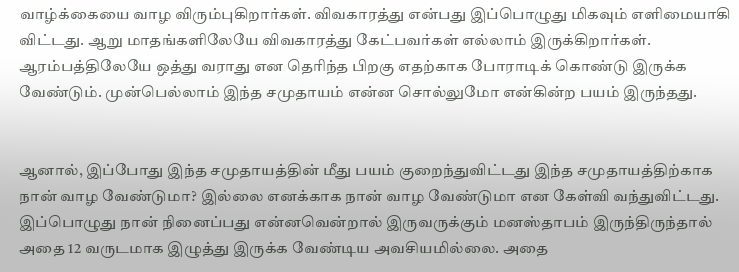வாழ்க்கையை வாழ விரும்புகிறார்கள். விவகாரத்து என்பது இப்பொழுது மிகவும் எளிமையாகி விட்டது. ஆறு மாதங்களிலேயே விவகாரத்து கேட்பவர்கள் எல்லாம் இருக்கிறார்கள். ஆரம்பத்திலேயே ஒத்து வராது என தெரிந்த பிறகு எதற்காக போராடிக் கொண்டு இருக்க வேண்டும். முன்பெல்லாம் இந்த சமுதாயம் என்ன சொல்லுமோ என்கின்ற பயம் இருந்தது.


ஆனால், இப்போது இந்த சமுதாயத்தின் மீது பயம் குறைந்துவிட்டது இந்த சமுதாயத்திற்காக நான் வாழ வேண்டுமா? இல்லை எனக்காக நான் வாழ வேண்டுமா என கேள்வி வந்துவிட்டது. இப்பொழுது நான் நினைப்பது என்னவென்றால் இருவருக்கும் மனஸ்தாபம் இருந்திருந்தால் அதை 12 வருடமாக இழுத்து இருக்க வேண்டிய அவசியமில்லை. அதை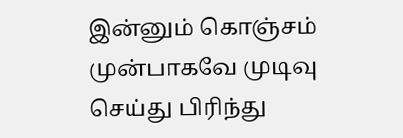இன்னும் கொஞ்சம் முன்பாகவே முடிவு செய்து பிரிந்து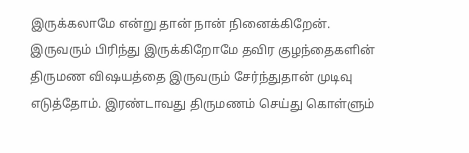இருக்கலாமே என்று தான் நான் நினைக்கிறேன். இருவரும் பிரிந்து இருக்கிறோமே தவிர குழந்தைகளின் திருமண விஷயத்தை இருவரும் சேர்ந்துதான் முடிவு எடுத்தோம். இரண்டாவது திருமணம் செய்து கொள்ளும்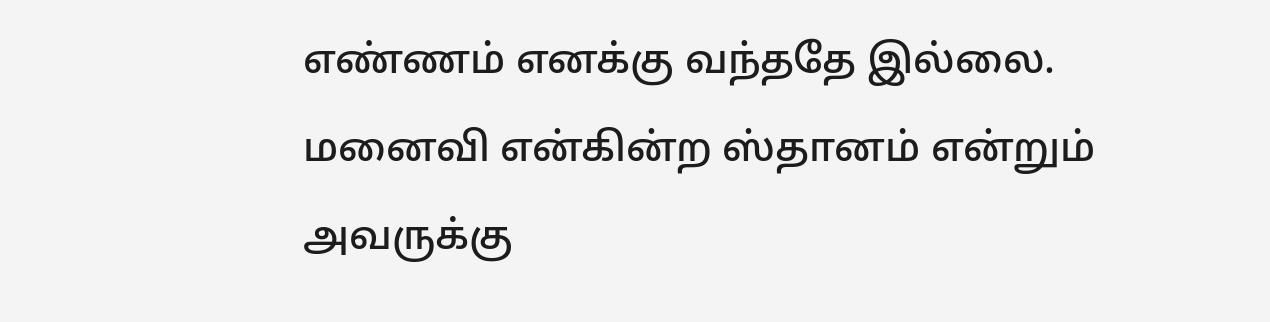எண்ணம் எனக்கு வந்ததே இல்லை. மனைவி என்கின்ற ஸ்தானம் என்றும் அவருக்கு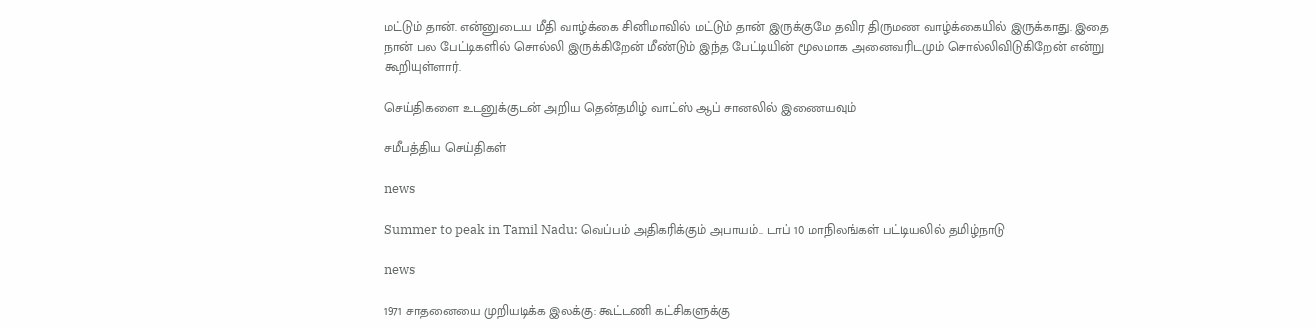மட்டும் தான். என்னுடைய மீதி வாழ்க்கை சினிமாவில் மட்டும் தான் இருக்குமே தவிர திருமண வாழ்க்கையில் இருக்காது. இதை நான் பல பேட்டிகளில் சொல்லி இருக்கிறேன் மீண்டும் இந்த பேட்டியின் மூலமாக அனைவரிடமும் சொல்லிவிடுகிறேன் என்று கூறியுள்ளார்.

செய்திகளை உடனுக்குடன் அறிய தென்தமிழ் வாட்ஸ் ஆப் சானலில் இணையவும்

சமீபத்திய செய்திகள்

news

Summer to peak in Tamil Nadu: வெப்பம் அதிகரிக்கும் அபாயம்.. டாப் 10 மாநிலங்கள் பட்டியலில் தமிழ்நாடு

news

1971 சாதனையை முறியடிக்க இலக்கு: கூட்டணி கட்சிகளுக்கு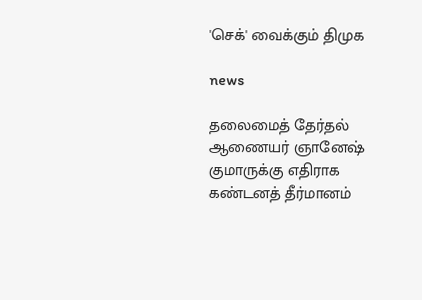'செக்' வைக்கும் திமுக

news

தலைமைத் தேர்தல் ஆணையர் ஞானேஷ் குமாருக்கு எதிராக கண்டனத் தீர்மானம்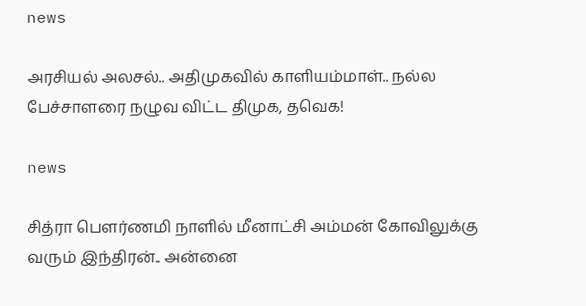news

அரசியல் அலசல்.. அதிமுகவில் காளியம்மாள்.. நல்ல பேச்சாளரை நழுவ விட்ட திமுக, தவெக!

news

சித்ரா பௌர்ணமி நாளில் மீனாட்சி அம்மன் கோவிலுக்கு வரும் இந்திரன்.. அன்னை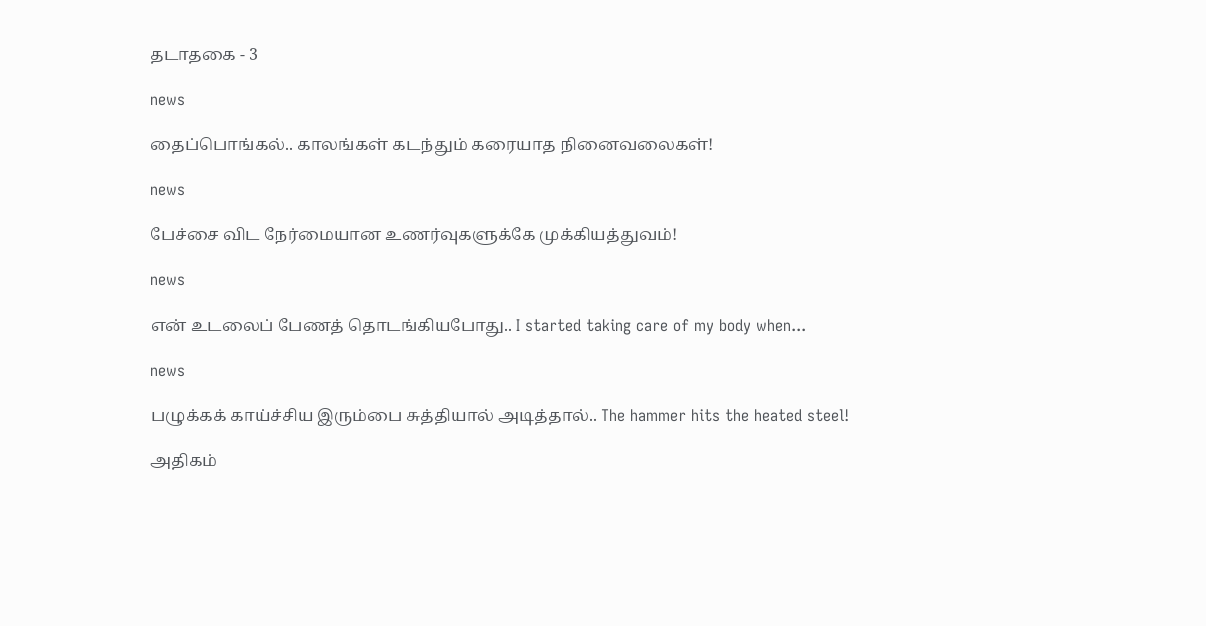தடாதகை - 3

news

தைப்பொங்கல்.. காலங்கள் கடந்தும் கரையாத நினைவலைகள்!

news

பேச்சை விட நேர்மையான உணர்வுகளுக்கே முக்கியத்துவம்!

news

என் உடலைப் பேணத் தொடங்கியபோது.. I started taking care of my body when...

news

பழுக்கக் காய்ச்சிய இரும்பை சுத்தியால் அடித்தால்.. The hammer hits the heated steel!

அதிகம்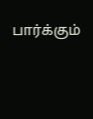பார்க்கும்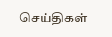செய்திகள்